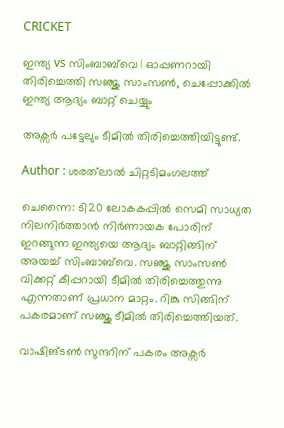CRICKET

ഇന്ത്യ vs സിംബാബ്‌വെ | ഓപ്പണറായി തിരിച്ചെത്തി സഞ്ജു സാംസൺ, ചെപ്പോക്കില്‍ ഇന്ത്യ ആദ്യം ബാറ്റ് ചെയ്യും

അക്സർ പട്ടേലും ടീമിൽ തിരിച്ചെത്തിയിട്ടുണ്ട്.

Author : ശരത്‌ലാൽ ചിറ്റടിമംഗലത്ത്

ചെന്നൈ: ടി20 ലോകകപ്പില്‍ സെമി സാധ്യത നിലനിര്‍ത്താന്‍ നിര്‍ണായക പോരിന് ഇറങ്ങുന്ന ഇന്ത്യയെ ആദ്യം ബാറ്റിങ്ങിന് അയച്ച് സിംബാബ്‌വെ. സഞ്ജു സാംസൺ വിക്കറ്റ് കീപ്പറായി ടീമിൽ തിരിച്ചെത്തുന്നു എന്നതാണ് പ്രധാന മാറ്റം. റിങ്കു സിങ്ങിന് പകരമാണ് സഞ്ജു ടീമിൽ തിരിച്ചെത്തിയത്.

വാഷിങ്ടൺ സുന്ദറിന് പകരം അക്സർ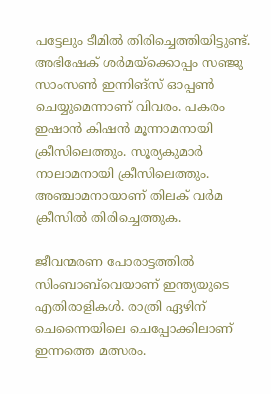പട്ടേലും ടീമിൽ തിരിച്ചെത്തിയിട്ടുണ്ട്. അഭിഷേക് ശർമയ്‌ക്കൊപ്പം സഞ്ജു സാംസൺ ഇന്നിങ്സ് ഓപ്പൺ ചെയ്യുമെന്നാണ് വിവരം. പകരം ഇഷാൻ കിഷൻ മൂന്നാമനായി ക്രീസിലെത്തും. സൂര്യകുമാർ നാലാമനായി ക്രീസിലെത്തും. അഞ്ചാമനായാണ് തിലക് വർമ ക്രീസിൽ തിരിച്ചെത്തുക.

ജീവന്മരണ പോരാട്ടത്തില്‍ സിംബാബ്‌വെയാണ് ഇന്ത്യയുടെ എതിരാളികള്‍. രാത്രി ഏഴിന് ചെന്നൈയിലെ ചെപ്പോക്കിലാണ് ഇന്നത്തെ മത്സരം.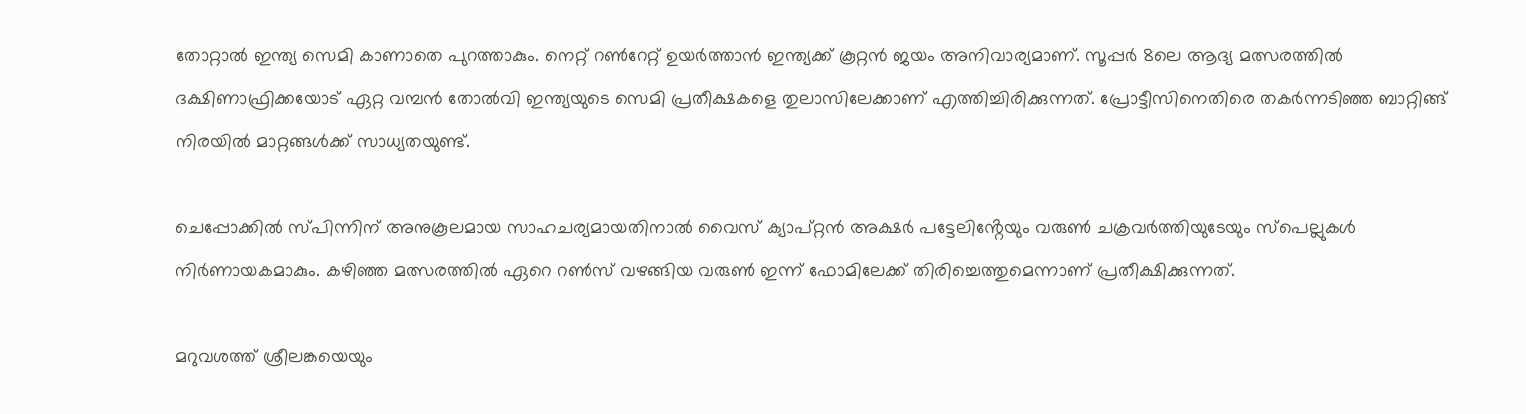തോറ്റാല്‍ ഇന്ത്യ സെമി കാണാതെ പുറത്താകും. നെറ്റ് റണ്‍റേറ്റ് ഉയര്‍ത്താന്‍ ഇന്ത്യക്ക് കൂറ്റന്‍ ജയം അനിവാര്യമാണ്. സൂപ്പര്‍ 8ലെ ആദ്യ മത്സരത്തില്‍ ദക്ഷിണാഫ്രിക്കയോട് ഏറ്റ വമ്പന്‍ തോല്‍വി ഇന്ത്യയുടെ സെമി പ്രതീക്ഷകളെ തുലാസിലേക്കാണ് എത്തിച്ചിരിക്കുന്നത്. പ്രോട്ടീസിനെതിരെ തകര്‍ന്നടിഞ്ഞ ബാറ്റിങ്ങ് നിരയില്‍ മാറ്റങ്ങള്‍ക്ക് സാധ്യതയുണ്ട്.

ചെപ്പോക്കില്‍ സ്പിന്നിന് അനുകൂലമായ സാഹചര്യമായതിനാല്‍ വൈസ് ക്യാപ്റ്റന്‍ അക്ഷര്‍ പട്ടേലിൻ്റേയും വരുൺ ചക്രവർത്തിയുടേയും സ്പെല്ലുകൾ നിർണായകമാകും. കഴിഞ്ഞ മത്സരത്തിൽ ഏറെ റൺസ് വഴങ്ങിയ വരുൺ ഇന്ന് ഫോമിലേക്ക് തിരിച്ചെത്തുമെന്നാണ് പ്രതീക്ഷിക്കുന്നത്.

മറുവശത്ത് ശ്രീലങ്കയെയും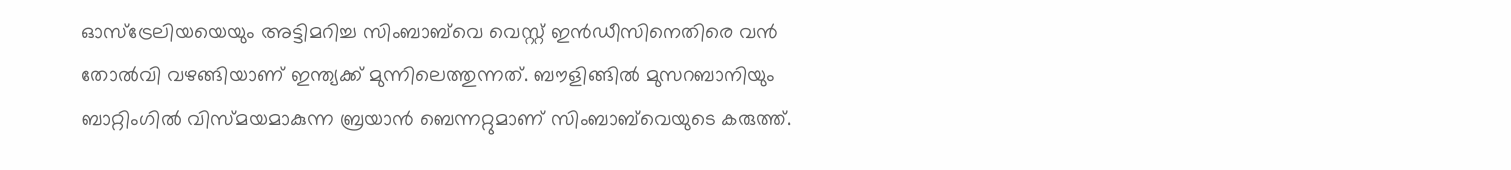ഓസ്‌ട്രേലിയയെയും അട്ടിമറിച്ച സിംബാബ്‌വെ വെസ്റ്റ് ഇന്‍ഡീസിനെതിരെ വന്‍ തോല്‍വി വഴങ്ങിയാണ് ഇന്ത്യക്ക് മുന്നിലെത്തുന്നത്. ബൗളിങ്ങില്‍ മുസറബാനിയും ബാറ്റിംഗില്‍ വിസ്മയമാകുന്ന ബ്രയാന്‍ ബെന്നറ്റുമാണ് സിംബാബ്‌വെയുടെ കരുത്ത്.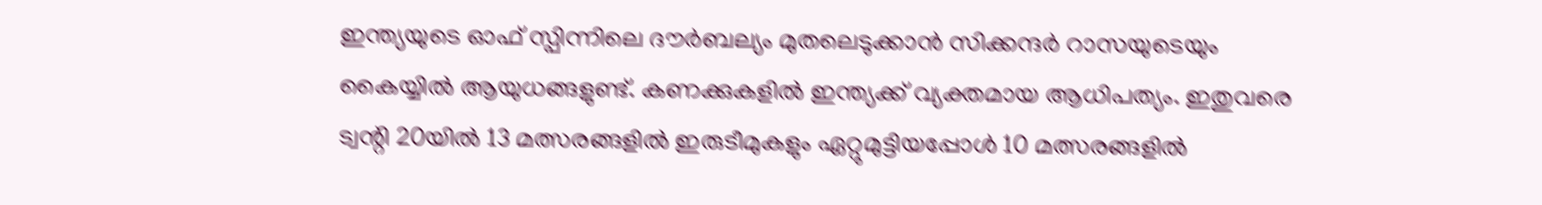ഇന്ത്യയുടെ ഓഫ് സ്പിന്നിലെ ദൗര്‍ബല്യം മുതലെടുക്കാന്‍ സിക്കന്ദര്‍ റാസയുടെയും കൈയ്യില്‍ ആയുധങ്ങളുണ്ട്. കണക്കുകളില്‍ ഇന്ത്യക്ക് വ്യക്തമായ ആധിപത്യം. ഇതുവരെ ട്വന്റി 20യില്‍ 13 മത്സരങ്ങളില്‍ ഇരുടീമുകളും ഏറ്റുമുട്ടിയപ്പോള്‍ 10 മത്സരങ്ങളില്‍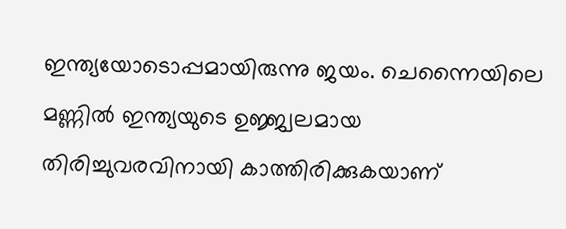ഇന്ത്യയോടൊപ്പമായിരുന്നു ജയം. ചെന്നൈയിലെ മണ്ണില്‍ ഇന്ത്യയുടെ ഉജ്ജ്വലമായ തിരിച്ചുവരവിനായി കാത്തിരിക്കുകയാണ്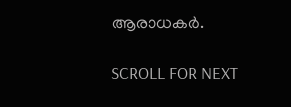ആരാധകര്‍.

SCROLL FOR NEXT